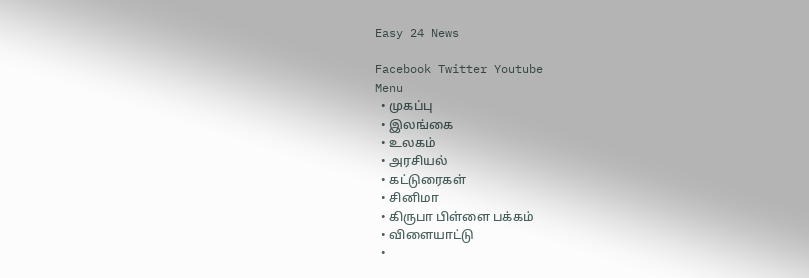Easy 24 News

Facebook Twitter Youtube
Menu
  • முகப்பு
  • இலங்கை
  • உலகம்
  • அரசியல்
  • கட்டுரைகள்
  • சினிமா
  • கிருபா பிள்ளை பக்கம்
  • விளையாட்டு
  •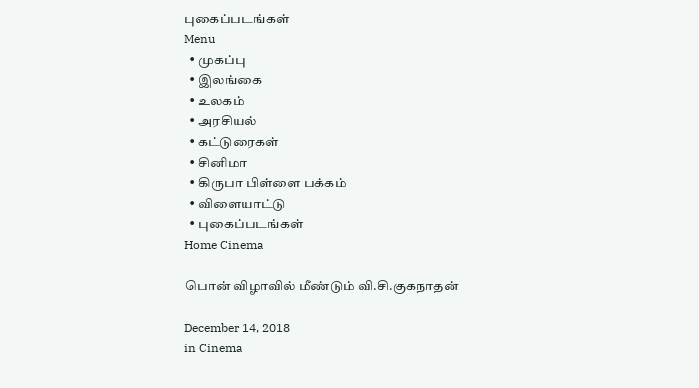புகைப்படங்கள்
Menu
  • முகப்பு
  • இலங்கை
  • உலகம்
  • அரசியல்
  • கட்டுரைகள்
  • சினிமா
  • கிருபா பிள்ளை பக்கம்
  • விளையாட்டு
  • புகைப்படங்கள்
Home Cinema

பொன் விழாவில் மீண்டும் வி.சி.குகநாதன்

December 14, 2018
in Cinema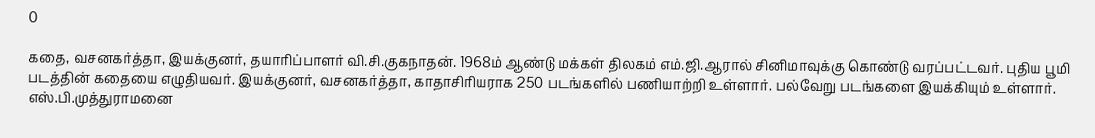0

கதை, வசனகர்த்தா, இயக்குனர், தயாரிப்பாளர் வி.சி.குகநாதன். 1968ம் ஆண்டு மக்கள் திலகம் எம்.ஜி.ஆரால் சினிமாவுக்கு கொண்டு வரப்பட்டவர். புதிய பூமி படத்தின் கதையை எழுதியவர். இயக்குனர், வசனகர்த்தா, காதாசிரியராக 250 படங்களில் பணியாற்றி உள்ளார். பல்வேறு படங்களை இயக்கியும் உள்ளார். எஸ்.பி.முத்துராமனை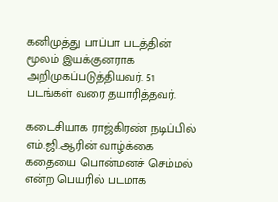கனிமுத்து பாப்பா படத்தின் மூலம் இயக்குனராக அறிமுகப்படுத்தியவர். 51 படங்கள் வரை தயாரித்தவர்.

கடைசியாக ராஜ்கிரண் நடிப்பில் எம்.ஜி.ஆரின் வாழ்க்கை கதையை பொன்மனச் செம்மல் என்ற பெயரில் படமாக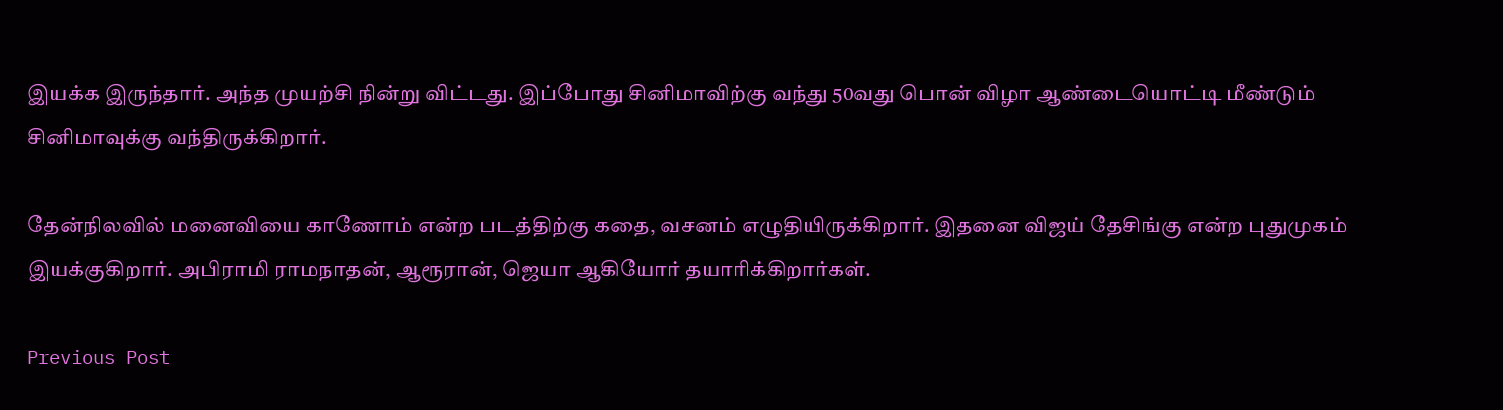இயக்க இருந்தார். அந்த முயற்சி நின்று விட்டது. இப்போது சினிமாவிற்கு வந்து 50வது பொன் விழா ஆண்டையொட்டி மீண்டும் சினிமாவுக்கு வந்திருக்கிறார்.

தேன்நிலவில் மனைவியை காணோம் என்ற படத்திற்கு கதை, வசனம் எழுதியிருக்கிறார். இதனை விஜய் தேசிங்கு என்ற புதுமுகம் இயக்குகிறார். அபிராமி ராமநாதன், ஆரூரான், ஜெயா ஆகியோர் தயாரிக்கிறார்கள்.

Previous Post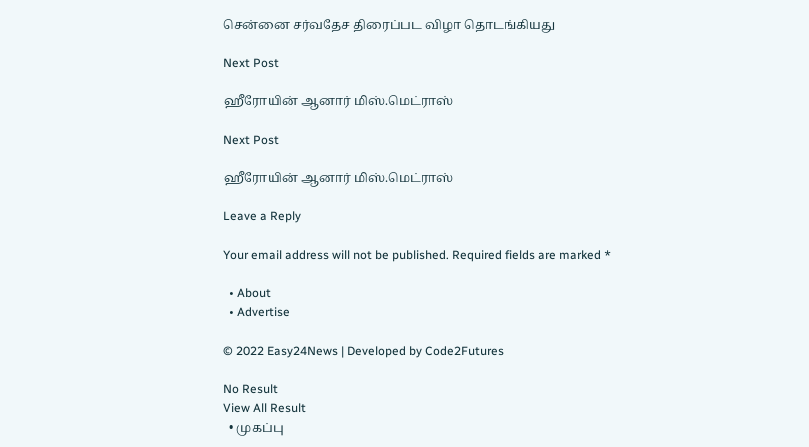சென்னை சர்வதேச திரைப்பட விழா தொடங்கியது

Next Post

ஹீரோயின் ஆனார் மிஸ்.மெட்ராஸ்

Next Post

ஹீரோயின் ஆனார் மிஸ்.மெட்ராஸ்

Leave a Reply

Your email address will not be published. Required fields are marked *

  • About
  • Advertise

© 2022 Easy24News | Developed by Code2Futures

No Result
View All Result
  • முகப்பு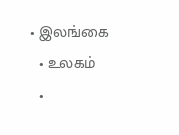• இலங்கை
  • உலகம்
  •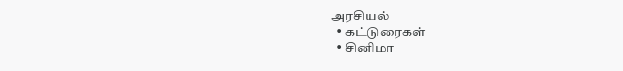அரசியல்
  • கட்டுரைகள்
  • சினிமா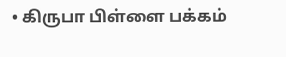• கிருபா பிள்ளை பக்கம்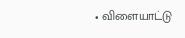• விளையாட்டு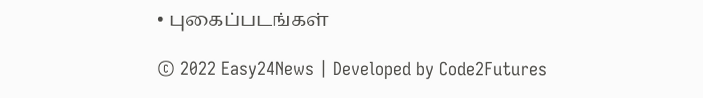• புகைப்படங்கள்

© 2022 Easy24News | Developed by Code2Futures